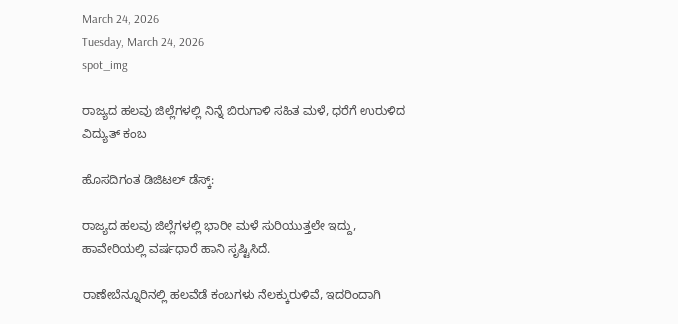March 24, 2026
Tuesday, March 24, 2026
spot_img

ರಾಜ್ಯದ ಹಲವು ಜಿಲ್ಲೆಗಳಲ್ಲಿ ನಿನ್ನೆ ಬಿರುಗಾಳಿ ಸಹಿತ ಮಳೆ, ಧರೆಗೆ ಉರುಳಿದ ವಿದ್ಯುತ್‌ ಕಂಬ

ಹೊಸದಿಗಂತ ಡಿಜಿಟಲ್‌ ಡೆಸ್ಕ್‌:

ರಾಜ್ಯದ ಹಲವು ಜಿಲ್ಲೆಗಳಲ್ಲಿ ಭಾರೀ ಮಳೆ ಸುರಿಯುತ್ತಲೇ ಇದ್ದು, ಹಾವೇರಿಯಲ್ಲಿ ವರ್ಷಧಾರೆ ಹಾನಿ ಸೃಷ್ಟಿಸಿದೆ.

ರಾಣೇಬೆನ್ನೂರಿನಲ್ಲಿ ಹಲವೆಡೆ ಕಂಬಗಳು ನೆಲಕ್ಕುರುಳಿವೆ, ಇದರಿಂದಾಗಿ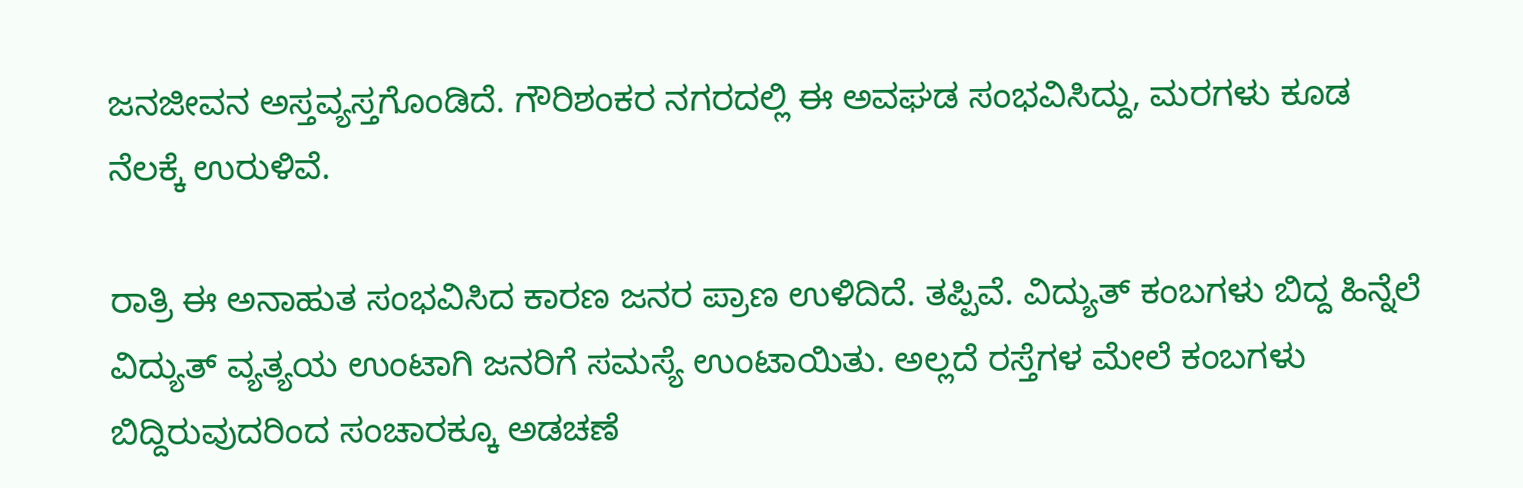ಜನಜೀವನ ಅಸ್ತವ್ಯಸ್ತಗೊಂಡಿದೆ. ಗೌರಿಶಂಕರ ನಗರದಲ್ಲಿ ಈ ಅವಘಡ ಸಂಭವಿಸಿದ್ದು, ಮರಗಳು ಕೂಡ ನೆಲಕ್ಕೆ ಉರುಳಿವೆ.

ರಾತ್ರಿ ಈ ಅನಾಹುತ ಸಂಭವಿಸಿದ ಕಾರಣ ಜನರ ಪ್ರಾಣ ಉಳಿದಿದೆ. ತಪ್ಪಿವೆ. ವಿದ್ಯುತ್ ಕಂಬಗಳು ಬಿದ್ದ ಹಿನ್ನೆಲೆ ವಿದ್ಯುತ್ ವ್ಯತ್ಯಯ ಉಂಟಾಗಿ ಜನರಿಗೆ ಸಮಸ್ಯೆ ಉಂಟಾಯಿತು. ಅಲ್ಲದೆ ರಸ್ತೆಗಳ ಮೇಲೆ ಕಂಬಗಳು ಬಿದ್ದಿರುವುದರಿಂದ ಸಂಚಾರಕ್ಕೂ ಅಡಚಣೆ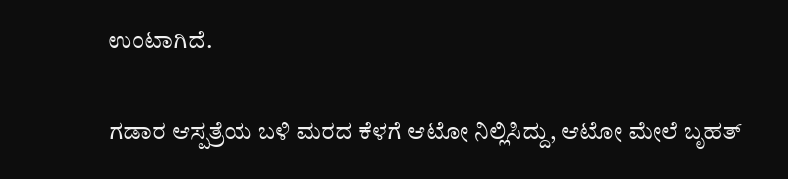ಉಂಟಾಗಿದೆ.

ಗಡಾರ ಆಸ್ಪತ್ರೆಯ ಬಳಿ ಮರದ ಕೆಳಗೆ ಆಟೋ ನಿಲ್ಲಿಸಿದ್ದು, ಆಟೋ ಮೇಲೆ ಬೃಹತ್‌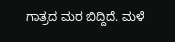ಗಾತ್ರದ ಮರ ಬಿದ್ದಿದೆ. ಮಳೆ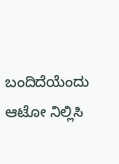ಬಂದಿದೆಯೆಂದು ಆಟೋ ನಿಲ್ಲಿಸಿ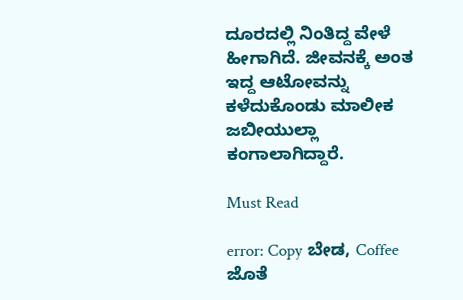ದೂರದಲ್ಲಿ ನಿಂತಿದ್ದ ವೇಳೆ ಹೀಗಾಗಿದೆ. ಜೀವನಕ್ಕೆ ಅಂತ ಇದ್ದ ಆಟೋವನ್ನು ಕಳೆದುಕೊಂಡು ಮಾಲೀಕ ಜಬೀಯುಲ್ಲಾ ಕಂಗಾಲಾಗಿದ್ದಾರೆ.

Must Read

error: Copy ಬೇಡ, Coffee ಜೊತೆ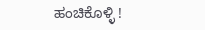ಹಂಚಿಕೊಳ್ಳಿ !